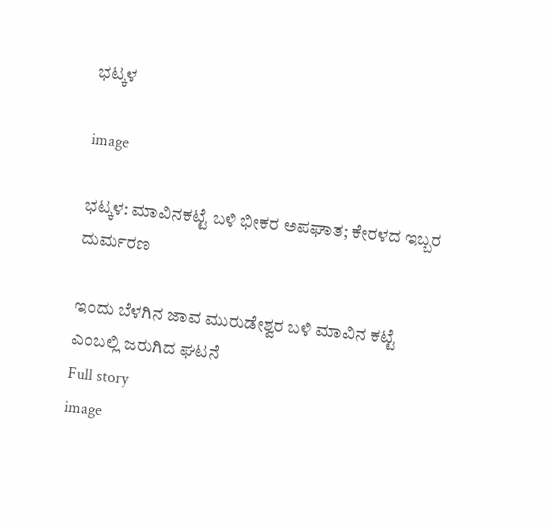ಭಟ್ಕಳ

image

ಭಟ್ಕಳ: ಮಾವಿನಕಟ್ಟೆ ಬಳಿ ಭೀಕರ ಅಪಘಾತ; ಕೇರಳದ ಇಬ್ಬರ ದುರ್ಮರಣ

ಇಂದು ಬೆಳಗಿನ ಜಾವ ಮುರುಡೇಶ್ವರ ಬಳಿ ಮಾವಿನ ಕಟ್ಟೆ ಎಂಬಲ್ಲಿ ಜರುಗಿದ ಘಟನೆ
Full story
image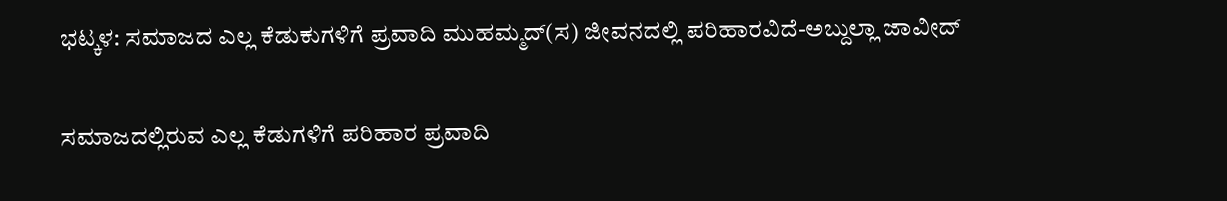ಭಟ್ಕಳ: ಸಮಾಜದ ಎಲ್ಲ ಕೆಡುಕುಗಳಿಗೆ ಪ್ರವಾದಿ ಮುಹಮ್ಮದ್(ಸ) ಜೀವನದಲ್ಲಿ ಪರಿಹಾರವಿದೆ-ಅಬ್ದುಲ್ಲಾ ಜಾವೀದ್

ಸಮಾಜದಲ್ಲಿರುವ ಎಲ್ಲ ಕೆಡುಗಳಿಗೆ ಪರಿಹಾರ ಪ್ರವಾದಿ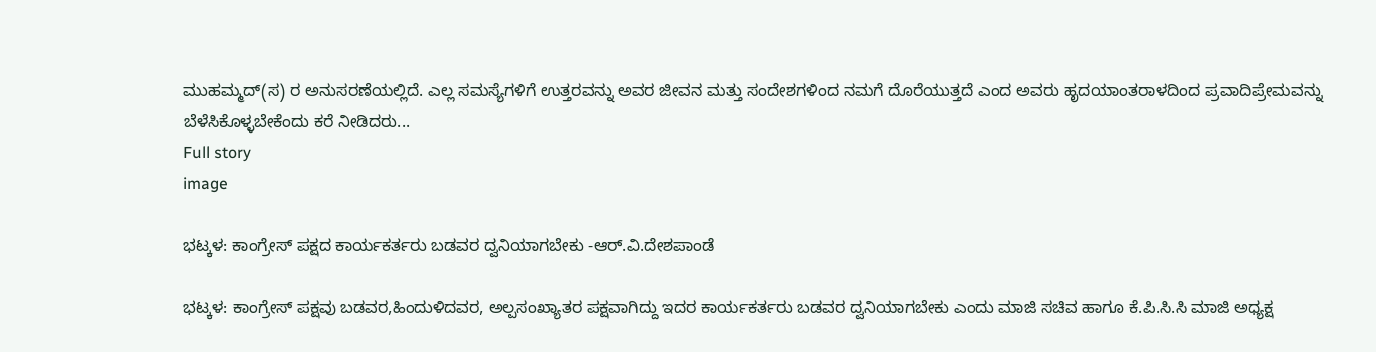ಮುಹಮ್ಮದ್(ಸ) ರ ಅನುಸರಣೆಯಲ್ಲಿದೆ. ಎಲ್ಲ ಸಮಸ್ಯೆಗಳಿಗೆ ಉತ್ತರವನ್ನು ಅವರ ಜೀವನ ಮತ್ತು ಸಂದೇಶಗಳಿಂದ ನಮಗೆ ದೊರೆಯುತ್ತದೆ ಎಂದ ಅವರು ಹೃದಯಾಂತರಾಳದಿಂದ ಪ್ರವಾದಿಪ್ರೇಮವನ್ನು ಬೆಳೆಸಿಕೊಳ್ಳಬೇಕೆಂದು ಕರೆ ನೀಡಿದರು...
Full story
image

ಭಟ್ಕಳ: ಕಾಂಗ್ರೇಸ್ ಪಕ್ಷದ ಕಾರ್ಯಕರ್ತರು ಬಡವರ ದ್ವನಿಯಾಗಬೇಕು -ಆರ್.ವಿ.ದೇಶಪಾಂಡೆ

ಭಟ್ಕಳ: ಕಾಂಗ್ರೇಸ್ ಪಕ್ಷವು ಬಡವರ,ಹಿಂದುಳಿದವರ, ಅಲ್ಪಸಂಖ್ಯಾತರ ಪಕ್ಷವಾಗಿದ್ದು ಇದರ ಕಾರ್ಯಕರ್ತರು ಬಡವರ ದ್ವನಿಯಾಗಬೇಕು ಎಂದು ಮಾಜಿ ಸಚಿವ ಹಾಗೂ ಕೆ.ಪಿ.ಸಿ.ಸಿ ಮಾಜಿ ಅಧ್ಯಕ್ಷ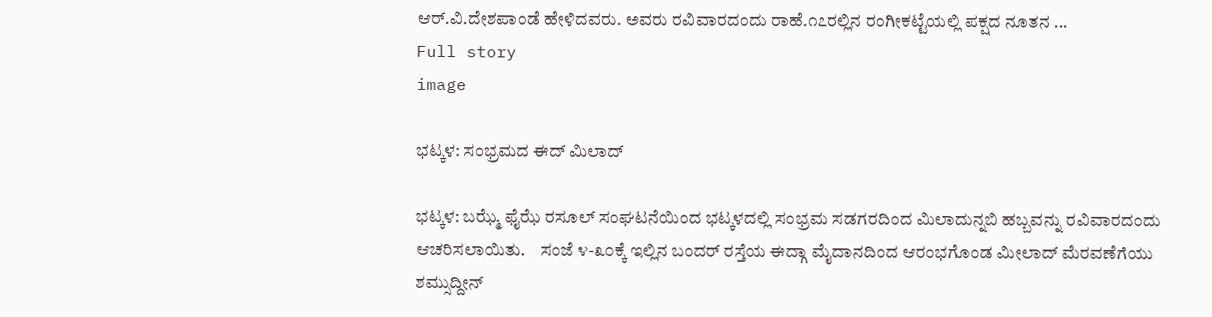ಆರ್.ವಿ.ದೇಶಪಾಂಡೆ ಹೇಳಿದವರು. ಅವರು ರವಿವಾರದಂದು ರಾಹೆ.೧೭ರಲ್ಲಿನ ರಂಗೀಕಟ್ಟೆಯಲ್ಲಿ ಪಕ್ಷದ ನೂತನ ...
Full story
image

ಭಟ್ಕಳ: ಸಂಭ್ರಮದ ಈದ್ ಮಿಲಾದ್

ಭಟ್ಕಳ: ಬಝ್ಮೆ ಫೈಝೆ ರಸೂಲ್ ಸಂಘಟನೆಯಿಂದ ಭಟ್ಕಳದಲ್ಲಿ ಸಂಭ್ರಮ ಸಡಗರದಿಂದ ಮಿಲಾದುನ್ನಬಿ ಹಬ್ಬವನ್ನು ರವಿವಾರದಂದು ಆಚರಿಸಲಾಯಿತು.    ಸಂಜೆ ೪-೩೦ಕ್ಕೆ ಇಲ್ಲಿನ ಬಂದರ್ ರಸ್ತೆಯ ಈದ್ಗಾ ಮೈದಾನದಿಂದ ಆರಂಭಗೊಂಡ ಮೀಲಾದ್ ಮೆರವಣೆಗೆಯು ಶಮ್ಸುದ್ದೀನ್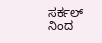ಸರ್ಕಲ್ ನಿಂದ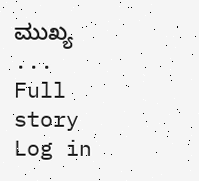ಮುಖ್ಯ ...
Full story
Log in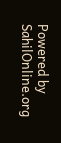Powered by SahilOnline.org